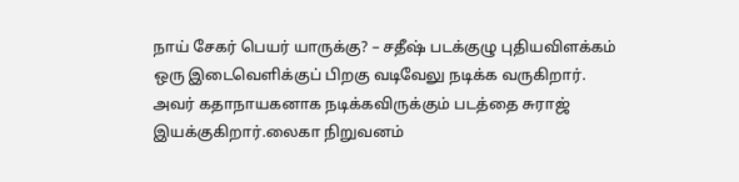நாய் சேகர் பெயர் யாருக்கு? – சதீஷ் படக்குழு புதியவிளக்கம்
ஒரு இடைவெளிக்குப் பிறகு வடிவேலு நடிக்க வருகிறார். அவர் கதாநாயகனாக நடிக்கவிருக்கும் படத்தை சுராஜ் இயக்குகிறார்.லைகா நிறுவனம்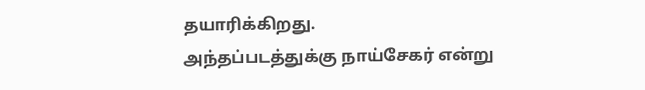தயாரிக்கிறது.
அந்தப்படத்துக்கு நாய்சேகர் என்று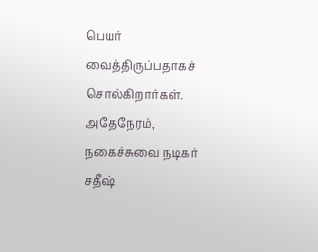பெயர் வைத்திருப்பதாகச் சொல்கிறார்கள்.
அதேநேரம்,
நகைச்சுவை நடிகர் சதீஷ்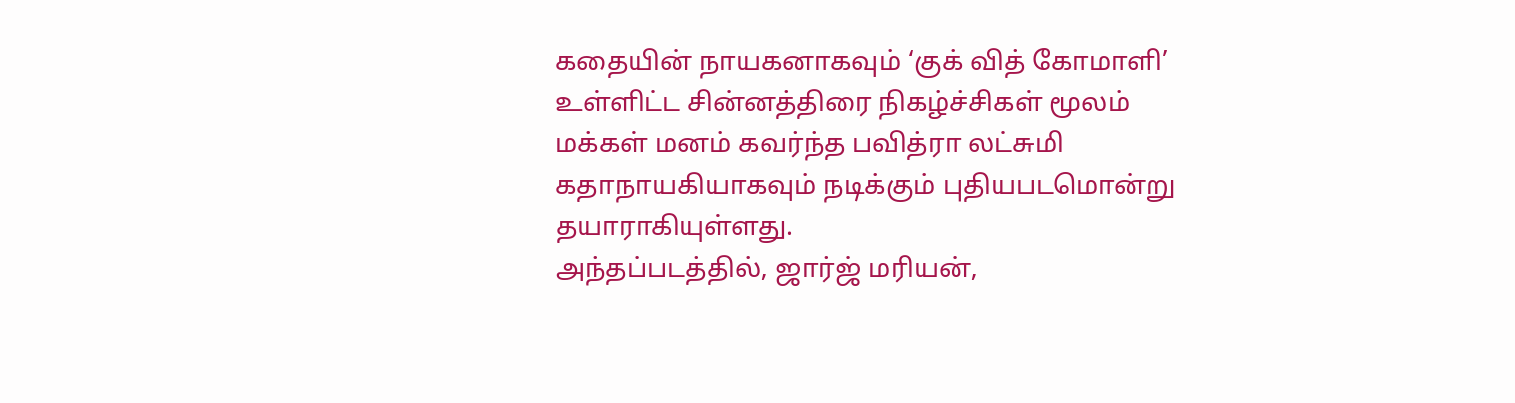கதையின் நாயகனாகவும் ‘குக் வித் கோமாளி’ உள்ளிட்ட சின்னத்திரை நிகழ்ச்சிகள் மூலம் மக்கள் மனம் கவர்ந்த பவித்ரா லட்சுமி கதாநாயகியாகவும் நடிக்கும் புதியபடமொன்று தயாராகியுள்ளது.
அந்தப்படத்தில், ஜார்ஜ் மரியன்,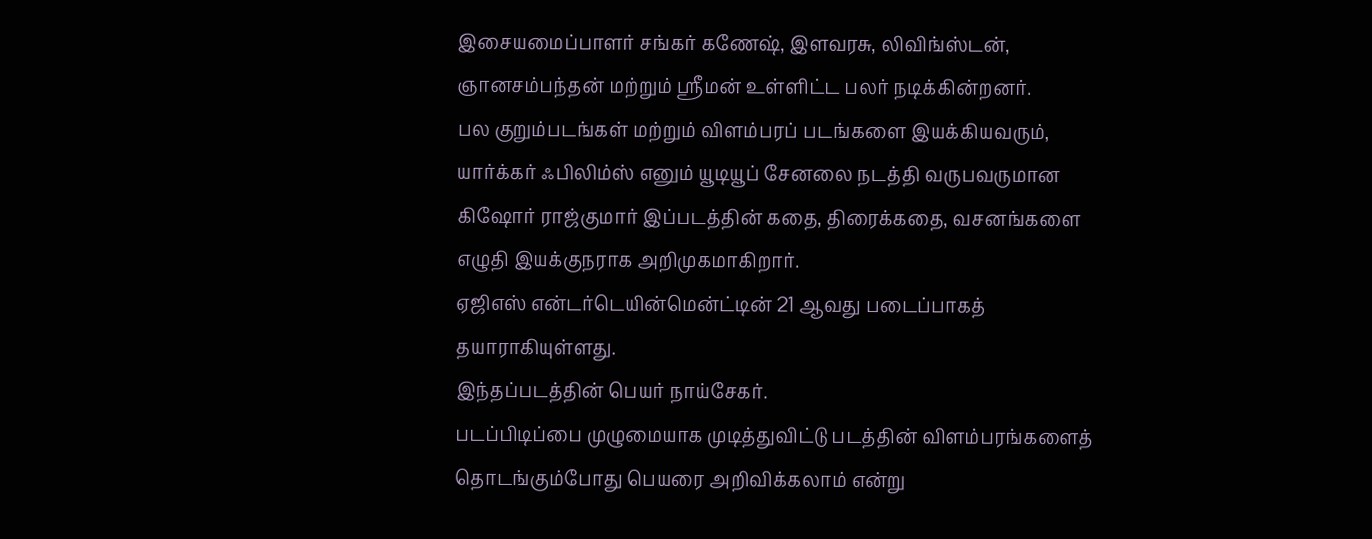இசையமைப்பாளர் சங்கர் கணேஷ், இளவரசு, லிவிங்ஸ்டன், ஞானசம்பந்தன் மற்றும் ஸ்ரீமன் உள்ளிட்ட பலர் நடிக்கின்றனர்.
பல குறும்படங்கள் மற்றும் விளம்பரப் படங்களை இயக்கியவரும், யார்க்கர் ஃபிலிம்ஸ் எனும் யூடியூப் சேனலை நடத்தி வருபவருமான கிஷோர் ராஜ்குமார் இப்படத்தின் கதை, திரைக்கதை, வசனங்களை எழுதி இயக்குநராக அறிமுகமாகிறார்.
ஏஜிஎஸ் என்டர்டெயின்மென்ட்டின் 21 ஆவது படைப்பாகத் தயாராகியுள்ளது.
இந்தப்படத்தின் பெயர் நாய்சேகர்.
படப்பிடிப்பை முழுமையாக முடித்துவிட்டு படத்தின் விளம்பரங்களைத் தொடங்கும்போது பெயரை அறிவிக்கலாம் என்று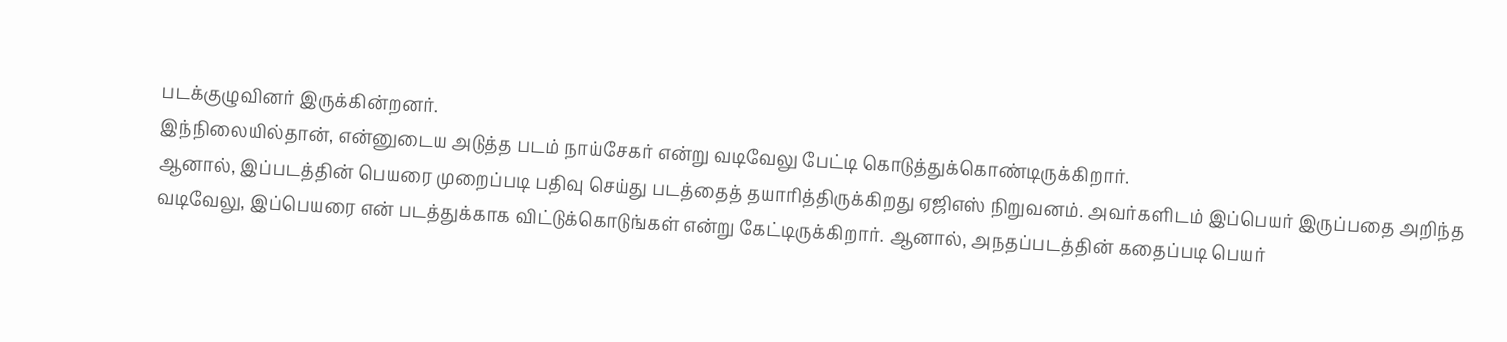படக்குழுவினர் இருக்கின்றனர்.
இந்நிலையில்தான், என்னுடைய அடுத்த படம் நாய்சேகர் என்று வடிவேலு பேட்டி கொடுத்துக்கொண்டிருக்கிறார்.
ஆனால், இப்படத்தின் பெயரை முறைப்படி பதிவு செய்து படத்தைத் தயாரித்திருக்கிறது ஏஜிஎஸ் நிறுவனம். அவர்களிடம் இப்பெயர் இருப்பதை அறிந்த வடிவேலு, இப்பெயரை என் படத்துக்காக விட்டுக்கொடுங்கள் என்று கேட்டிருக்கிறார். ஆனால், அநதப்படத்தின் கதைப்படி பெயர்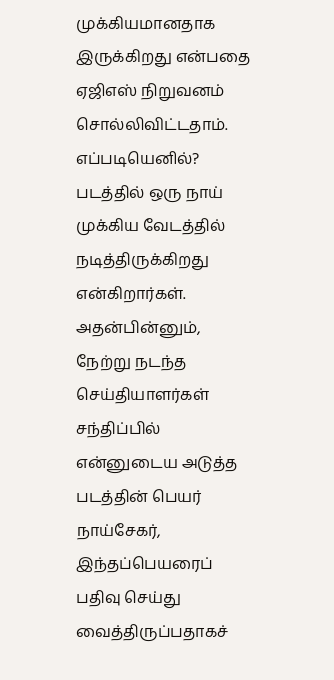முக்கியமானதாக இருக்கிறது என்பதை ஏஜிஎஸ் நிறுவனம் சொல்லிவிட்டதாம்.
எப்படியெனில்? படத்தில் ஒரு நாய் முக்கிய வேடத்தில் நடித்திருக்கிறது என்கிறார்கள்.
அதன்பின்னும், நேற்று நடந்த செய்தியாளர்கள் சந்திப்பில் என்னுடைய அடுத்த படத்தின் பெயர் நாய்சேகர், இந்தப்பெயரைப் பதிவு செய்து வைத்திருப்பதாகச்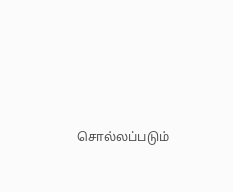சொல்லப்படும்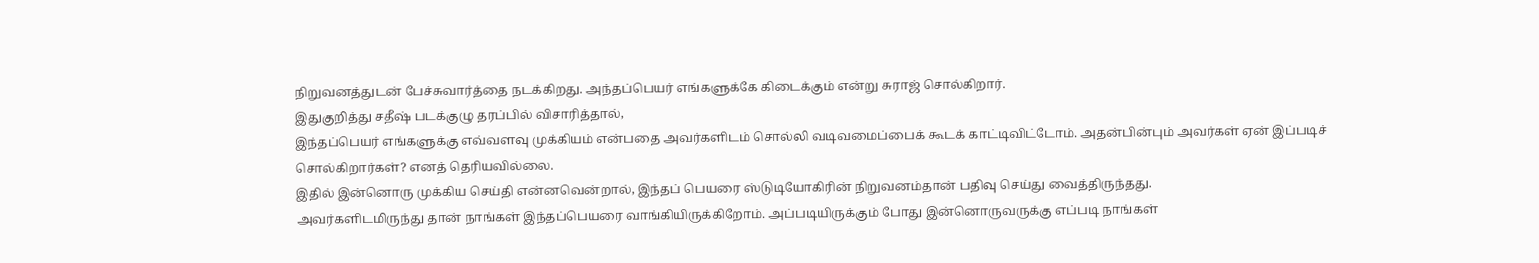நிறுவனத்துடன் பேச்சுவார்த்தை நடக்கிறது. அந்தப்பெயர் எங்களுக்கே கிடைக்கும் என்று சுராஜ் சொல்கிறார்.
இதுகுறித்து சதீஷ் படக்குழு தரப்பில் விசாரித்தால்,
இந்தப்பெயர் எங்களுக்கு எவ்வளவு முக்கியம் என்பதை அவர்களிடம் சொல்லி வடிவமைப்பைக் கூடக் காட்டிவிட்டோம். அதன்பின்பும் அவர்கள் ஏன் இப்படிச் சொல்கிறார்கள்? எனத் தெரியவில்லை.
இதில் இன்னொரு முக்கிய செய்தி என்னவென்றால், இந்தப் பெயரை ஸ்டுடியோகிரின் நிறுவனம்தான் பதிவு செய்து வைத்திருந்தது.
அவர்களிடமிருந்து தான் நாங்கள் இந்தப்பெயரை வாங்கியிருக்கிறோம். அப்படியிருக்கும் போது இன்னொருவருக்கு எப்படி நாங்கள்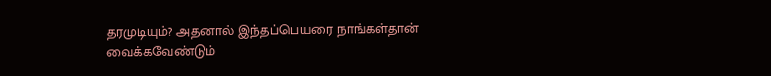தரமுடியும்? அதனால் இந்தப்பெயரை நாங்கள்தான் வைக்கவேண்டும்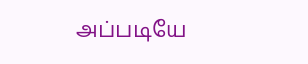அப்படியே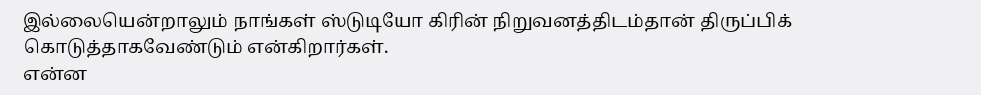இல்லையென்றாலும் நாங்கள் ஸ்டுடியோ கிரின் நிறுவனத்திடம்தான் திருப்பிக் கொடுத்தாகவேண்டும் என்கிறார்கள்.
என்ன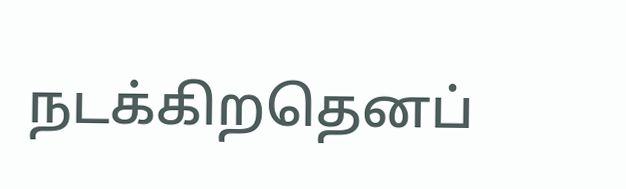நடக்கிறதெனப்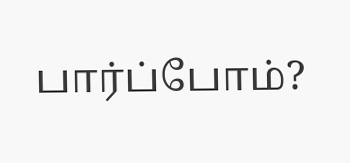பார்ப்போம்?